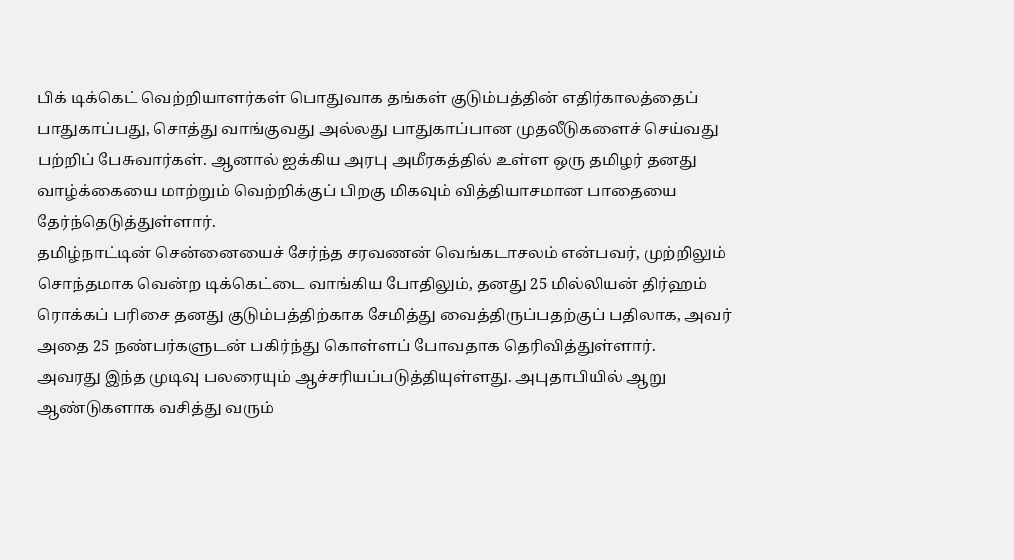பிக் டிக்கெட் வெற்றியாளர்கள் பொதுவாக தங்கள் குடும்பத்தின் எதிர்காலத்தைப் பாதுகாப்பது, சொத்து வாங்குவது அல்லது பாதுகாப்பான முதலீடுகளைச் செய்வது பற்றிப் பேசுவார்கள். ஆனால் ஐக்கிய அரபு அமீரகத்தில் உள்ள ஒரு தமிழர் தனது வாழ்க்கையை மாற்றும் வெற்றிக்குப் பிறகு மிகவும் வித்தியாசமான பாதையை தேர்ந்தெடுத்துள்ளார்.
தமிழ்நாட்டின் சென்னையைச் சேர்ந்த சரவணன் வெங்கடாசலம் என்பவர், முற்றிலும் சொந்தமாக வென்ற டிக்கெட்டை வாங்கிய போதிலும், தனது 25 மில்லியன் திர்ஹம் ரொக்கப் பரிசை தனது குடும்பத்திற்காக சேமித்து வைத்திருப்பதற்குப் பதிலாக, அவர் அதை 25 நண்பர்களுடன் பகிர்ந்து கொள்ளப் போவதாக தெரிவித்துள்ளார்.
அவரது இந்த முடிவு பலரையும் ஆச்சரியப்படுத்தியுள்ளது. அபுதாபியில் ஆறு ஆண்டுகளாக வசித்து வரும்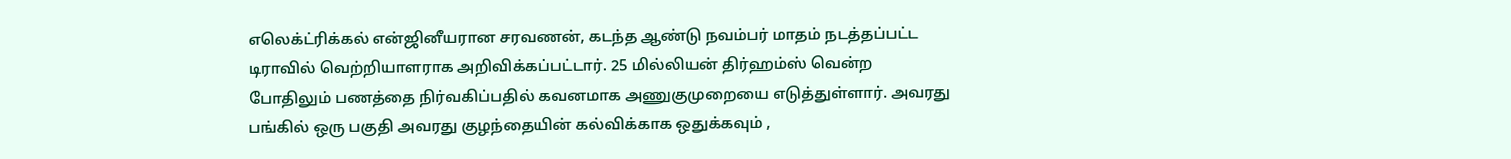எலெக்ட்ரிக்கல் என்ஜினீயரான சரவணன், கடந்த ஆண்டு நவம்பர் மாதம் நடத்தப்பட்ட டிராவில் வெற்றியாளராக அறிவிக்கப்பட்டார். 25 மில்லியன் திர்ஹம்ஸ் வென்ற போதிலும் பணத்தை நிர்வகிப்பதில் கவனமாக அணுகுமுறையை எடுத்துள்ளார். அவரது பங்கில் ஒரு பகுதி அவரது குழந்தையின் கல்விக்காக ஒதுக்கவும் ,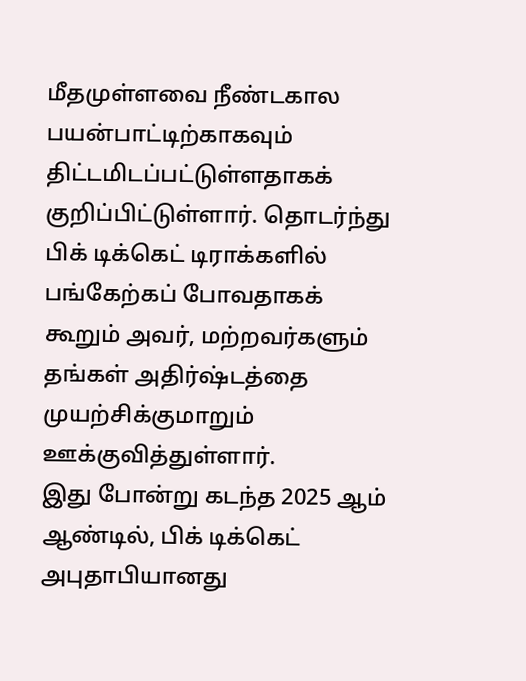மீதமுள்ளவை நீண்டகால பயன்பாட்டிற்காகவும் திட்டமிடப்பட்டுள்ளதாகக் குறிப்பிட்டுள்ளார். தொடர்ந்து பிக் டிக்கெட் டிராக்களில் பங்கேற்கப் போவதாகக் கூறும் அவர், மற்றவர்களும் தங்கள் அதிர்ஷ்டத்தை முயற்சிக்குமாறும் ஊக்குவித்துள்ளார்.
இது போன்று கடந்த 2025 ஆம் ஆண்டில், பிக் டிக்கெட் அபுதாபியானது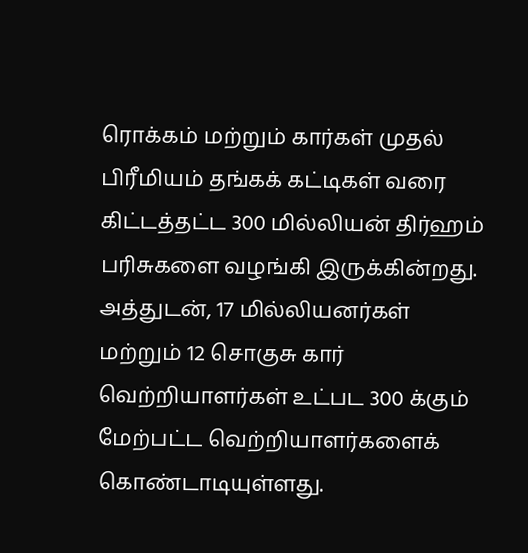ரொக்கம் மற்றும் கார்கள் முதல் பிரீமியம் தங்கக் கட்டிகள் வரை கிட்டத்தட்ட 300 மில்லியன் திர்ஹம் பரிசுகளை வழங்கி இருக்கின்றது. அத்துடன், 17 மில்லியனர்கள் மற்றும் 12 சொகுசு கார் வெற்றியாளர்கள் உட்பட 300 க்கும் மேற்பட்ட வெற்றியாளர்களைக் கொண்டாடியுள்ளது.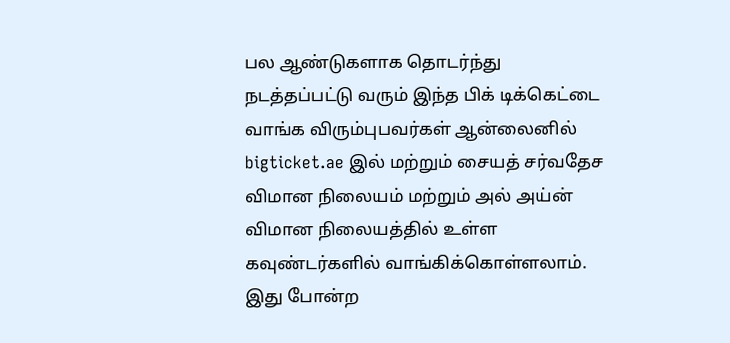பல ஆண்டுகளாக தொடர்ந்து நடத்தப்பட்டு வரும் இந்த பிக் டிக்கெட்டை வாங்க விரும்புபவர்கள் ஆன்லைனில் bigticket.ae இல் மற்றும் சையத் சர்வதேச விமான நிலையம் மற்றும் அல் அய்ன் விமான நிலையத்தில் உள்ள கவுண்டர்களில் வாங்கிக்கொள்ளலாம்.
இது போன்ற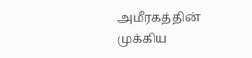அமீரகத்தின் முக்கிய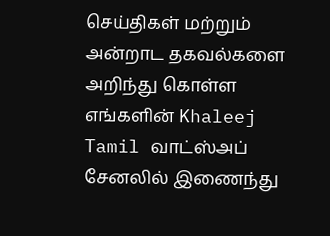செய்திகள் மற்றும் அன்றாட தகவல்களை அறிந்து கொள்ள எங்களின் Khaleej Tamil வாட்ஸ்அப் சேனலில் இணைந்து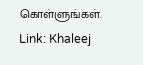கொள்ளுங்கள்.
Link: Khaleej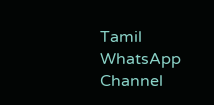Tamil WhatsApp Channel